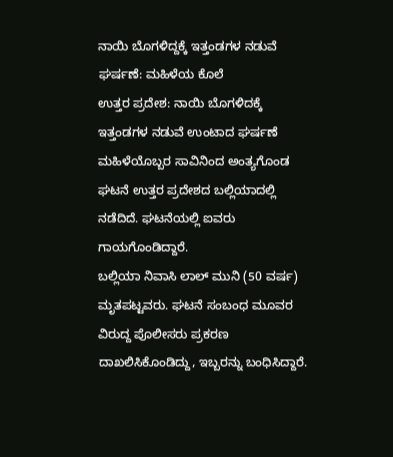ನಾಯಿ ಬೊಗಳಿದ್ದಕ್ಕೆ ಇತ್ತಂಡಗಳ ನಡುವೆ ಘರ್ಷಣೆ: ಮಹಿಳೆಯ ಕೊಲೆ
ಉತ್ತರ ಪ್ರದೇಶ: ನಾಯಿ ಬೊಗಳಿದಕ್ಕೆ ಇತ್ತಂಡಗಳ ನಡುವೆ ಉಂಟಾದ ಘರ್ಷಣೆ ಮಹಿಳೆಯೊಬ್ಬರ ಸಾವಿನಿಂದ ಅಂತ್ಯಗೊಂಡ ಘಟನೆ ಉತ್ತರ ಪ್ರದೇಶದ ಬಲ್ಲಿಯಾದಲ್ಲಿ ನಡೆದಿದೆ. ಘಟನೆಯಲ್ಲಿ ಐವರು ಗಾಯಗೊಂಡಿದ್ದಾರೆ.
ಬಲ್ಲಿಯಾ ನಿವಾಸಿ ಲಾಲ್ ಮುನಿ (50 ವರ್ಷ) ಮೃತಪಟ್ಟವರು. ಘಟನೆ ಸಂಬಂಧ ಮೂವರ ವಿರುದ್ದ ಪೊಲೀಸರು ಪ್ರಕರಣ ದಾಖಲಿಸಿಕೊಂಡಿದ್ದು, ಇಬ್ಬರನ್ನು ಬಂಧಿಸಿದ್ದಾರೆ.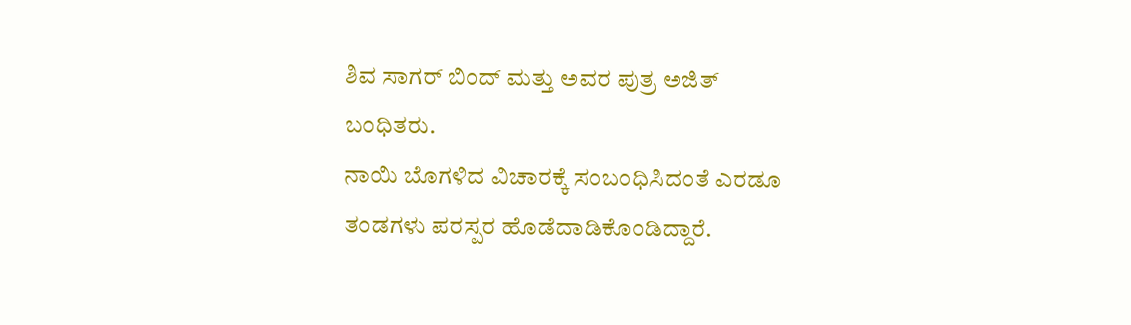ಶಿವ ಸಾಗರ್ ಬಿಂದ್ ಮತ್ತು ಅವರ ಪುತ್ರ ಅಜಿತ್ ಬಂಧಿತರು.
ನಾಯಿ ಬೊಗಳಿದ ವಿಚಾರಕ್ಕೆ ಸಂಬಂಧಿಸಿದಂತೆ ಎರಡೂ ತಂಡಗಳು ಪರಸ್ಪರ ಹೊಡೆದಾಡಿಕೊಂಡಿದ್ದಾರೆ.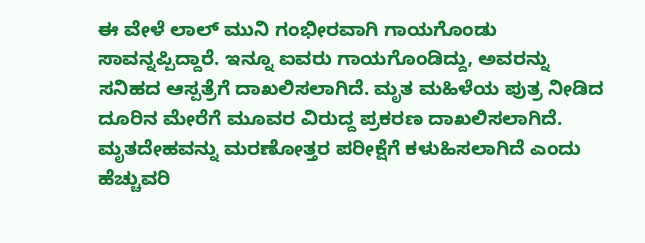ಈ ವೇಳೆ ಲಾಲ್ ಮುನಿ ಗಂಭೀರವಾಗಿ ಗಾಯಗೊಂಡು ಸಾವನ್ನಪ್ಪಿದ್ದಾರೆ. ಇನ್ನೂ ಐವರು ಗಾಯಗೊಂಡಿದ್ದು, ಅವರನ್ನು ಸನಿಹದ ಆಸ್ಪತ್ರೆಗೆ ದಾಖಲಿಸಲಾಗಿದೆ. ಮೃತ ಮಹಿಳೆಯ ಪುತ್ರ ನೀಡಿದ ದೂರಿನ ಮೇರೆಗೆ ಮೂವರ ವಿರುದ್ದ ಪ್ರಕರಣ ದಾಖಲಿಸಲಾಗಿದೆ. ಮೃತದೇಹವನ್ನು ಮರಣೋತ್ತರ ಪರೀಕ್ಷೆಗೆ ಕಳುಹಿಸಲಾಗಿದೆ ಎಂದು ಹೆಚ್ಚುವರಿ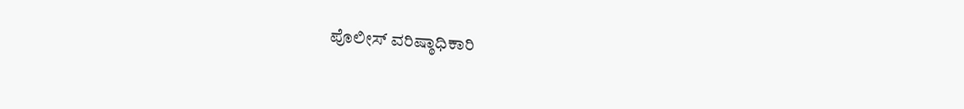ಪೊಲೀಸ್ ವರಿಷ್ಠಾಧಿಕಾರಿ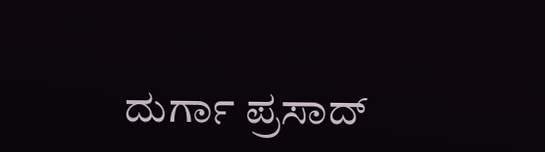ದುರ್ಗಾ ಪ್ರಸಾದ್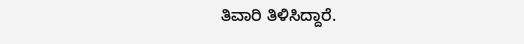ತಿವಾರಿ ತಿಳಿಸಿದ್ದಾರೆ.